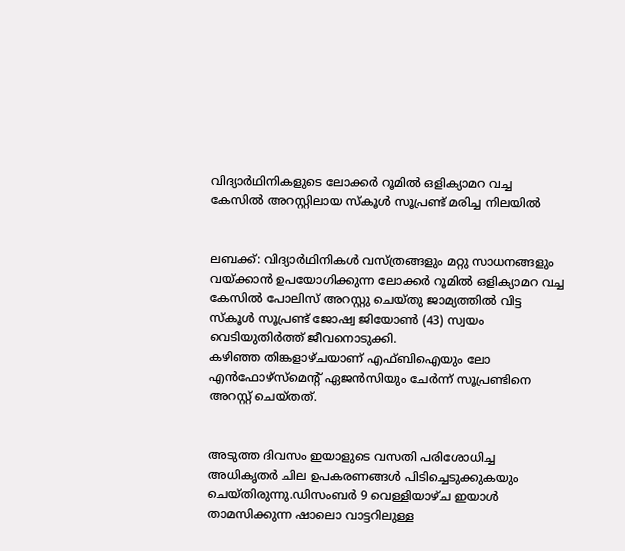വിദ്യാര്‍ഥിനികളുടെ ലോക്കര്‍ റൂമില്‍ ഒളിക്യാമറ വച്ച കേസില്‍ അറസ്റ്റിലായ സ്കൂള്‍ സൂപ്രണ്ട് മരിച്ച നിലയില്‍


ലബക്ക്: വിദ്യാര്‍ഥിനികള്‍ വസ്ത്രങ്ങളും മറ്റു സാധനങ്ങളും വയ്ക്കാന്‍ ഉപയോഗിക്കുന്ന ലോക്കര്‍ റൂമില്‍ ഒളിക്യാമറ വച്ച കേസില്‍ പോലിസ് അറസ്റ്റു ചെയ്തു ജാമ്യത്തില്‍ വിട്ട സ്കൂള്‍ സൂപ്രണ്ട് ജോഷ്വ ജിയോണ്‍ (43) സ്വയം വെടിയുതിര്‍ത്ത് ജീവനൊടുക്കി.
കഴിഞ്ഞ തിങ്കളാഴ്ചയാണ് എഫ്ബിഐയും ലോ എന്‍ഫോഴ്സ്മെന്‍റ് ഏജന്‍സിയും ചേര്‍ന്ന് സൂപ്രണ്ടിനെ അറസ്റ്റ് ചെയ്തത്.


അടുത്ത ദിവസം ഇയാളുടെ വസതി പരിശോധിച്ച അധികൃതര്‍ ചില ഉപകരണങ്ങള്‍ പിടിച്ചെടുക്കുകയും ചെയ്തിരുന്നു.ഡിസംബര്‍ 9 വെള്ളിയാഴ്ച ഇയാള്‍ താമസിക്കുന്ന ഷാലൊ വാട്ടറിലുള്ള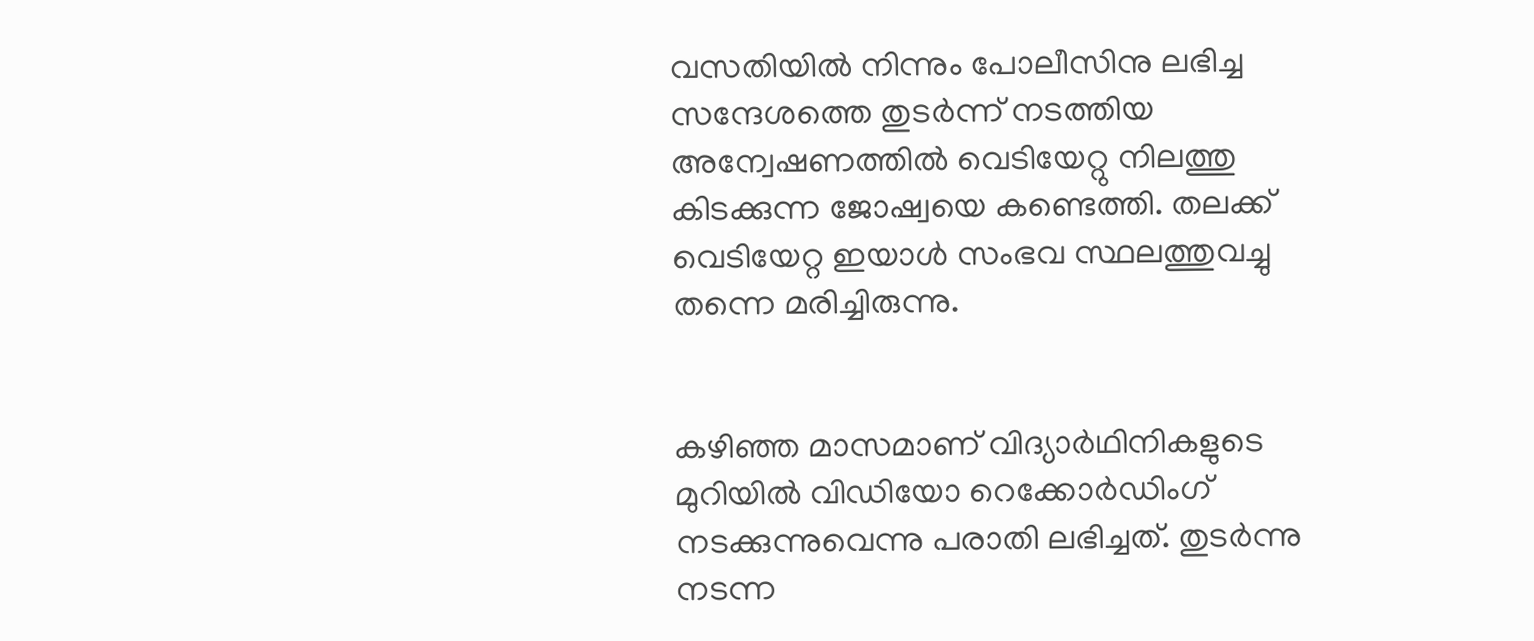വസതിയില്‍ നിന്നും പോലീസിനു ലഭിച്ച സന്ദേശത്തെ തുടര്‍ന്ന് നടത്തിയ അന്വേഷണത്തില്‍ വെടിയേറ്റു നിലത്തു കിടക്കുന്ന ജോഷ്വയെ കണ്ടെത്തി. തലക്ക് വെടിയേറ്റ ഇയാള്‍ സംഭവ സ്ഥലത്തുവച്ചു തന്നെ മരിച്ചിരുന്നു.


കഴിഞ്ഞ മാസമാണ് വിദ്യാര്‍ഥിനികളുടെ മുറിയില്‍ വിഡിയോ റെക്കോര്‍ഡിംഗ് നടക്കുന്നുവെന്നു പരാതി ലഭിച്ചത്. തുടര്‍ന്നു നടന്ന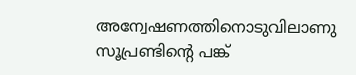അന്വേഷണത്തിനൊടുവിലാണു സൂപ്രണ്ടിന്‍റെ പങ്ക്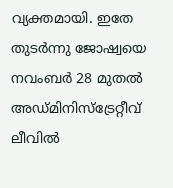വ്യക്തമായി. ഇതേ തുടര്‍ന്നു ജോഷ്വയെ നവംബര്‍ 28 മുതല്‍ അഡ്മിനിസ്ട്രേറ്റീവ് ലീവില്‍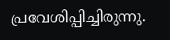പ്രവേശിപ്പിച്ചിരുന്നു.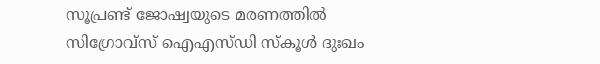സൂപ്രണ്ട് ജോഷ്വയുടെ മരണത്തില്‍ സിഗ്രോവ്സ് ഐഎസ്ഡി സ്കൂള്‍ ദുഃഖം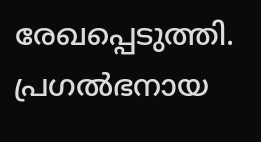രേഖപ്പെടുത്തി. പ്രഗല്‍ഭനായ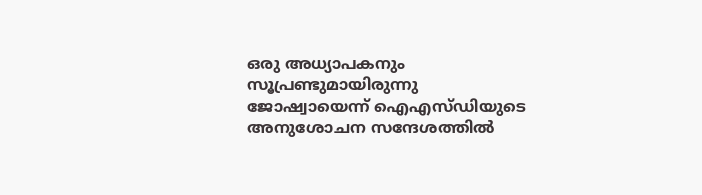ഒരു അധ്യാപകനും സൂപ്രണ്ടുമായിരുന്നു ജോഷ്വായെന്ന് ഐഎസ്ഡിയുടെ അനുശോചന സന്ദേശത്തില്‍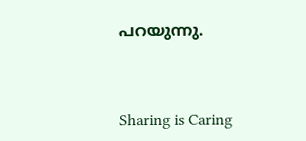പറയുന്നു.



Sharing is Caring